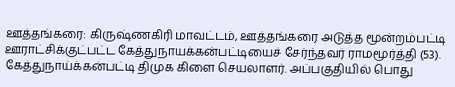ஊத்தங்கரை: கிருஷ்ணகிரி மாவட்டம், ஊத்தங்கரை அடுத்த மூன்றம்பட்டி ஊராட்சிக்குட்பட்ட கேத்துநாயக்கன்பட்டியைச் சேர்ந்தவர் ராமமூர்த்தி (53). கேத்துநாய்க்கன்பட்டி திமுக கிளை செயலாளர். அப்பகுதியில் பொது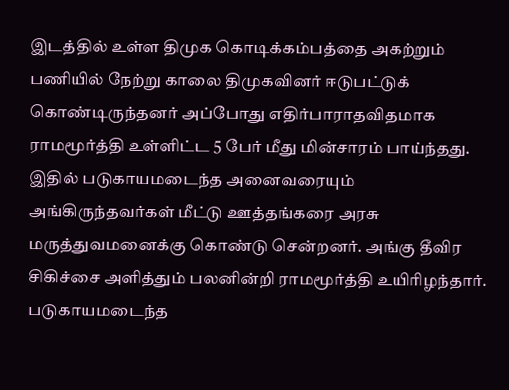இடத்தில் உள்ள திமுக கொடிக்கம்பத்தை அகற்றும் பணியில் நேற்று காலை திமுகவினர் ஈடுபட்டுக் கொண்டிருந்தனர் அப்போது எதிர்பாராதவிதமாக ராமமூர்த்தி உள்ளிட்ட 5 பேர் மீது மின்சாரம் பாய்ந்தது. இதில் படுகாயமடைந்த அனைவரையும் அங்கிருந்தவர்கள் மீட்டு ஊத்தங்கரை அரசு மருத்துவமனைக்கு கொண்டு சென்றனர். அங்கு தீவிர சிகிச்சை அளித்தும் பலனின்றி ராமமூர்த்தி உயிரிழந்தார். படுகாயமடைந்த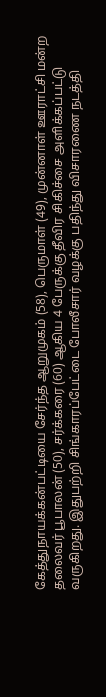கேத்துநாயக்கன்பட்டியை சேர்ந்த ஆறுமுகம் (58), பெருமாள் (49), முன்னாள் ஊராட்சி மன்ற தலைவர் பூபாலன் (50), சர்க்கரை (60) ஆகிய 4 பேருக்கு தீவிர சிகிச்சை அளிக்கப்பட்டு வருகிறது. இதுபற்றி சிங்காரப்பேட்டை போலீசார் வழக்கு பதிந்து விசாரணை நடத்தி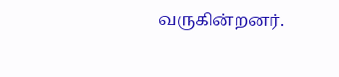வருகின்றனர்.